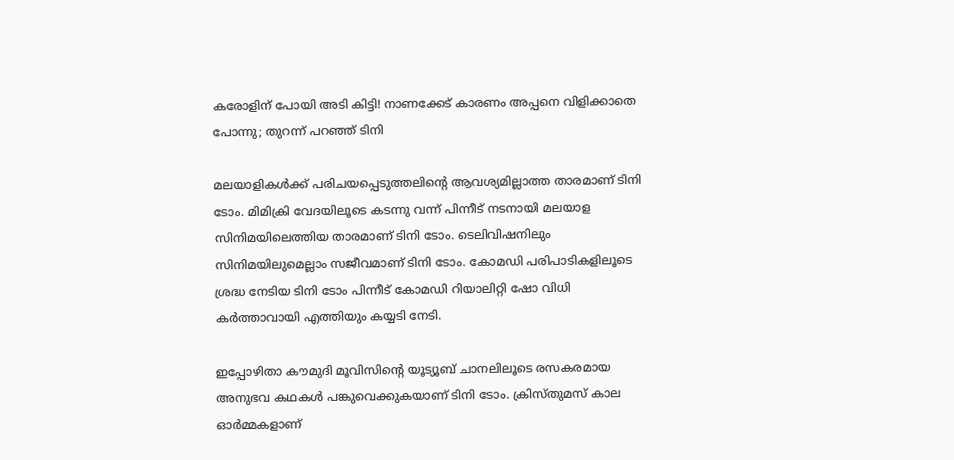കരോളിന് പോയി അടി കിട്ടി! നാണക്കേട് കാരണം അപ്പനെ വിളിക്കാതെ പോന്നു; തുറന്ന് പറഞ്ഞ് ടിനി

മലയാളികള്‍ക്ക് പരിചയപ്പെടുത്തലിന്റെ ആവശ്യമില്ലാത്ത താരമാണ് ടിനി ടോം. മിമിക്രി വേദയിലൂടെ കടന്നു വന്ന് പിന്നീട് നടനായി മലയാള സിനിമയിലെത്തിയ താരമാണ് ടിനി ടോം. ടെലിവിഷനിലും സിനിമയിലുമെല്ലാം സജീവമാണ് ടിനി ടോം. കോമഡി പരിപാടികളിലൂടെ ശ്രദ്ധ നേടിയ ടിനി ടോം പിന്നീട് കോമഡി റിയാലിറ്റി ഷോ വിധി കര്‍ത്താവായി എത്തിയും കയ്യടി നേടി.

ഇപ്പോഴിതാ കൗമുദി മൂവിസിന്റെ യൂട്യൂബ് ചാനലിലൂടെ രസകരമായ അനുഭവ കഥകള്‍ പങ്കുവെക്കുകയാണ് ടിനി ടോം. ക്രിസ്തുമസ് കാല ഓര്‍മ്മകളാണ്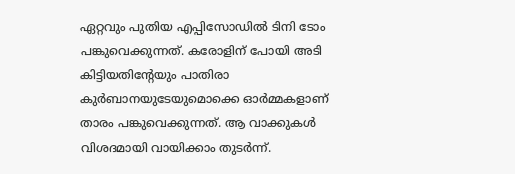ഏറ്റവും പുതിയ എപ്പിസോഡില്‍ ടിനി ടോം പങ്കുവെക്കുന്നത്. കരോളിന് പോയി അടി കിട്ടിയതിന്റേയും പാതിരാ കുര്‍ബാനയുടേയുമൊക്കെ ഓര്‍മ്മകളാണ് താരം പങ്കുവെക്കുന്നത്. ആ വാക്കുകള്‍ വിശദമായി വായിക്കാം തുടര്‍ന്ന്.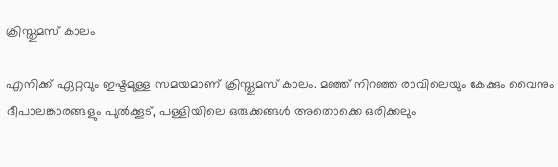ക്രിസ്തുമസ് കാലം

എനിക്ക് ഏറ്റവും ഇഷ്ടമുള്ള സമയമാണ് ക്രിസ്തുമസ് കാലം. മഞ്ഞ് നിറഞ്ഞ രാവിലെയും കേക്കും വൈനും ദീപാലങ്കാരങ്ങളും പുല്‍ക്കൂട്, പള്ളിയിലെ ഒരുക്കങ്ങള്‍ അതൊക്കെ ഒരിക്കലും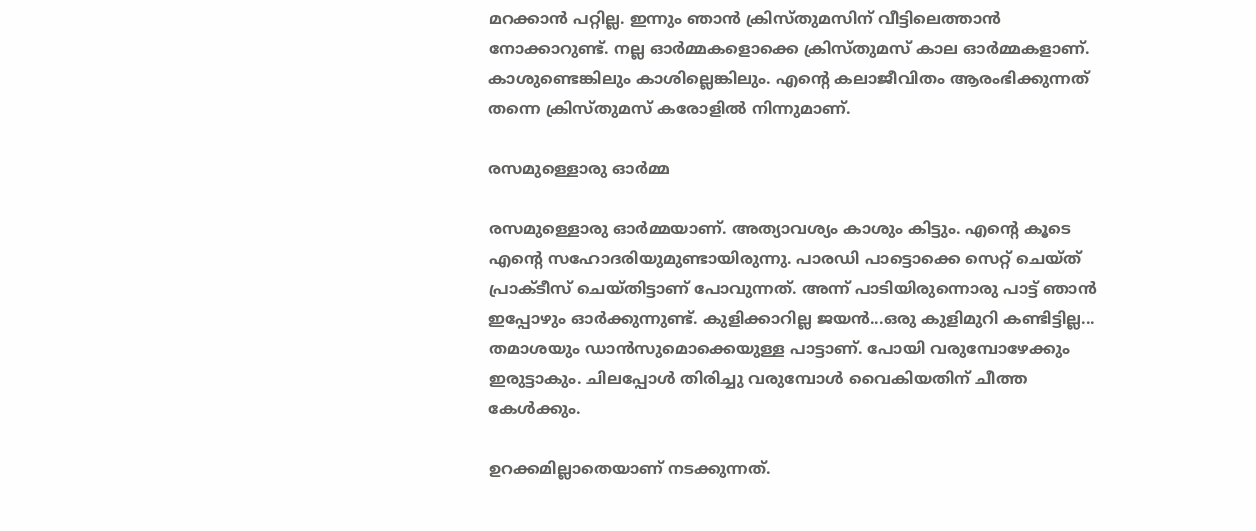മറക്കാന്‍ പറ്റില്ല. ഇന്നും ഞാന്‍ ക്രിസ്തുമസിന് വീട്ടിലെത്താന്‍ നോക്കാറുണ്ട്. നല്ല ഓര്‍മ്മകളൊക്കെ ക്രിസ്തുമസ് കാല ഓര്‍മ്മകളാണ്. കാശുണ്ടെങ്കിലും കാശില്ലെങ്കിലും. എന്റെ കലാജീവിതം ആരംഭിക്കുന്നത് തന്നെ ക്രിസ്തുമസ് കരോളില്‍ നിന്നുമാണ്.

രസമുള്ളൊരു ഓര്‍മ്മ

രസമുള്ളൊരു ഓര്‍മ്മയാണ്. അത്യാവശ്യം കാശും കിട്ടും. എന്റെ കൂടെ എന്റെ സഹോദരിയുമുണ്ടായിരുന്നു. പാരഡി പാട്ടൊക്കെ സെറ്റ് ചെയ്ത് പ്രാക്ടീസ് ചെയ്തിട്ടാണ് പോവുന്നത്. അന്ന് പാടിയിരുന്നൊരു പാട്ട് ഞാന്‍ ഇപ്പോഴും ഓര്‍ക്കുന്നുണ്ട്. കുളിക്കാറില്ല ജയന്‍...ഒരു കുളിമുറി കണ്ടിട്ടില്ല... തമാശയും ഡാന്‍സുമൊക്കെയുള്ള പാട്ടാണ്. പോയി വരുമ്പോഴേക്കും ഇരുട്ടാകും. ചിലപ്പോള്‍ തിരിച്ചു വരുമ്പോള്‍ വൈകിയതിന് ചീത്ത കേള്‍ക്കും.

ഉറക്കമില്ലാതെയാണ് നടക്കുന്നത്.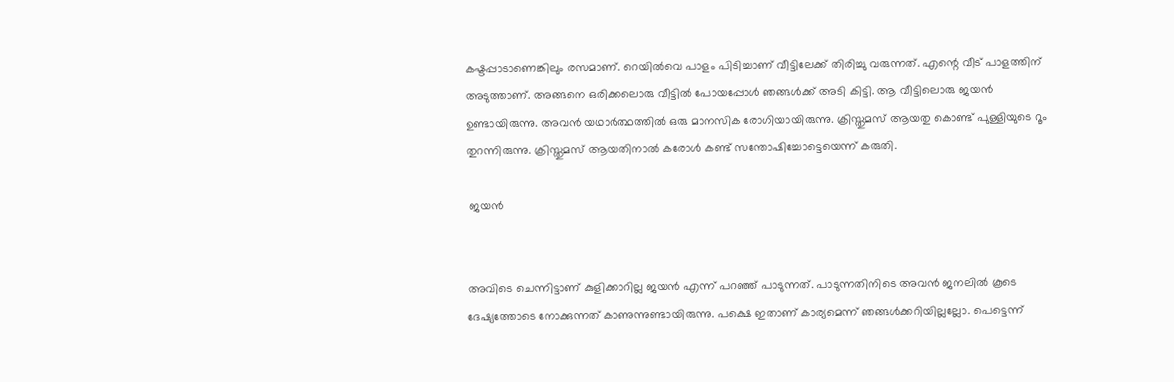കഷ്ടപ്പാടാണെങ്കിലും രസമാണ്. റെയില്‍വെ പാളം പിടിച്ചാണ് വീട്ടിലേക്ക് തിരിച്ചു വരുന്നത്. എന്റെ വീട് പാളത്തിന് അടുത്താണ്. അങ്ങനെ ഒരിക്കലൊരു വീട്ടില്‍ പോയപ്പോള്‍ ഞങ്ങള്‍ക്ക് അടി കിട്ടി. ആ വീട്ടിലൊരു ജയന്‍ ഉണ്ടായിരുന്നു. അവന്‍ യഥാര്‍ത്ഥത്തില്‍ ഒരു മാനസിക രോഗിയായിരുന്നു. ക്രിസ്തുമസ് ആയതു കൊണ്ട് പുള്ളിയുടെ റൂം തുറന്നിരുന്നു. ക്രിസ്തുമസ് ആയതിനാല്‍ കരോള്‍ കണ്ട് സന്തോഷിച്ചോട്ടെയെന്ന് കരുതി.

 ജയന്‍


അവിടെ ചെന്നിട്ടാണ് കുളിക്കാറില്ല ജയന്‍ എന്ന് പറഞ്ഞ് പാടുന്നത്. പാടുന്നതിനിടെ അവന്‍ ജനലില്‍ കൂടെ ദേഷ്യത്തോടെ നോക്കുന്നത് കാണുന്നുണ്ടായിരുന്നു. പക്ഷെ ഇതാണ് കാര്യമെന്ന് ഞങ്ങള്‍ക്കറിയില്ലല്ലോ. പെട്ടെന്ന്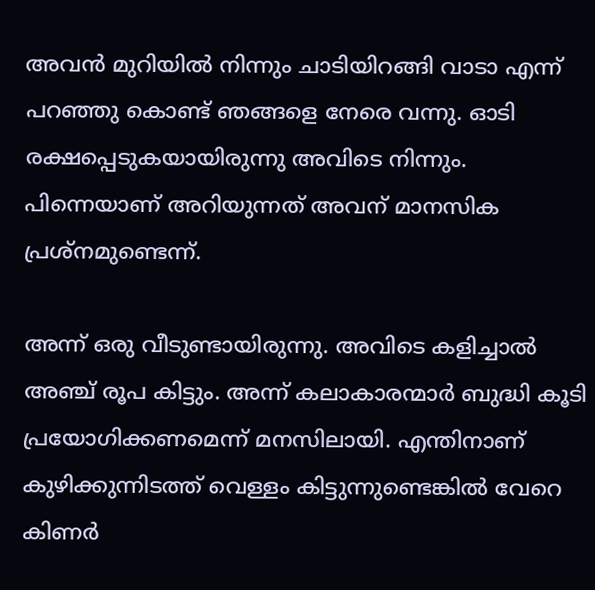അവന്‍ മുറിയില്‍ നിന്നും ചാടിയിറങ്ങി വാടാ എന്ന് പറഞ്ഞു കൊണ്ട് ഞങ്ങളെ നേരെ വന്നു. ഓടി രക്ഷപ്പെടുകയായിരുന്നു അവിടെ നിന്നും. പിന്നെയാണ് അറിയുന്നത് അവന് മാനസിക പ്രശ്‌നമുണ്ടെന്ന്.

അന്ന് ഒരു വീടുണ്ടായിരുന്നു. അവിടെ കളിച്ചാല്‍ അഞ്ച് രൂപ കിട്ടും. അന്ന് കലാകാരന്മാര്‍ ബുദ്ധി കൂടി പ്രയോഗിക്കണമെന്ന് മനസിലായി. എന്തിനാണ് കുഴിക്കുന്നിടത്ത് വെള്ളം കിട്ടുന്നുണ്ടെങ്കില്‍ വേറെ കിണര്‍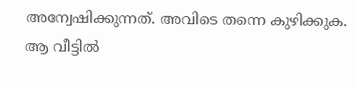അന്വേഷിക്കുന്നത്. അവിടെ തന്നെ കുഴിക്കുക. ആ വീട്ടില്‍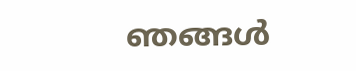ഞങ്ങള്‍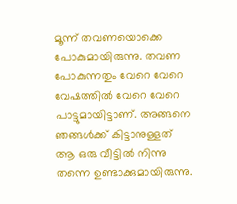മൂന്ന് തവണയൊക്കെ പോകുമായിരുന്നു. തവണ പോകുന്നതും വേറെ വേറെ വേഷത്തില്‍ വേറെ വേറെ പാട്ടുമായിട്ടാണ്. അങ്ങനെ ഞങ്ങള്‍ക്ക് കിട്ടാനുള്ളത് ആ ഒരു വീട്ടില്‍ നിന്നു തന്നെ ഉണ്ടാക്കുമായിരുന്നു.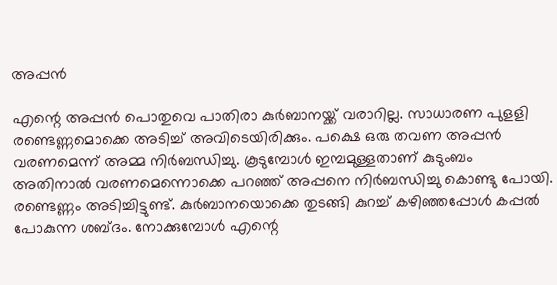അപ്പന്‍

എന്റെ അപ്പന്‍ പൊതുവെ പാതിരാ കുര്‍ബാനയ്ക്ക് വരാറില്ല. സാധാരണ പുളളി രണ്ടെണ്ണമൊക്കെ അടിച്ച് അവിടെയിരിക്കും. പക്ഷെ ഒരു തവണ അപ്പന്‍ വരണമെന്ന് അമ്മ നിര്‍ബന്ധിച്ചു. കൂടുമ്പോള്‍ ഇമ്പമുള്ളതാണ് കുടുംബം അതിനാല്‍ വരണമെന്നൊക്കെ പറഞ്ഞ് അപ്പനെ നിര്‍ബന്ധിച്ചു കൊണ്ടു പോയി. രണ്ടെണ്ണം അടിച്ചിട്ടുണ്ട്. കുര്‍ബാനയൊക്കെ തുടങ്ങി കുറച്ച് കഴിഞ്ഞപ്പോള്‍ കപ്പല്‍ പോകുന്ന ശബ്ദം. നോക്കുമ്പോള്‍ എന്റെ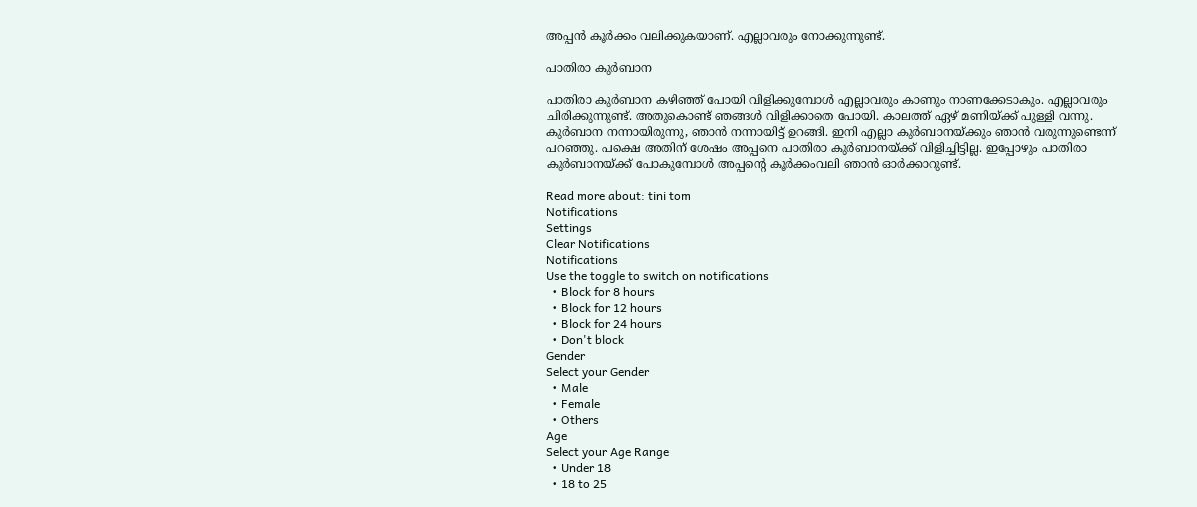അപ്പന്‍ കൂര്‍ക്കം വലിക്കുകയാണ്. എല്ലാവരും നോക്കുന്നുണ്ട്.

പാതിരാ കുര്‍ബാന

പാതിരാ കുര്‍ബാന കഴിഞ്ഞ് പോയി വിളിക്കുമ്പോള്‍ എല്ലാവരും കാണും നാണക്കേടാകും. എല്ലാവരും ചിരിക്കുന്നുണ്ട്. അതുകൊണ്ട് ഞങ്ങള്‍ വിളിക്കാതെ പോയി. കാലത്ത് ഏഴ് മണിയ്ക്ക് പുള്ളി വന്നു. കുര്‍ബാന നന്നായിരുന്നു, ഞാന്‍ നന്നായിട്ട് ഉറങ്ങി. ഇനി എല്ലാ കുര്‍ബാനയ്ക്കും ഞാന്‍ വരുന്നുണ്ടെന്ന് പറഞ്ഞു. പക്ഷെ അതിന് ശേഷം അപ്പനെ പാതിരാ കുര്‍ബാനയ്ക്ക് വിളിച്ചിട്ടില്ല. ഇപ്പോഴും പാതിരാ കുര്‍ബാനയ്ക്ക് പോകുമ്പോള്‍ അപ്പന്റെ കൂര്‍ക്കംവലി ഞാന്‍ ഓര്‍ക്കാറുണ്ട്.

Read more about: tini tom
Notifications
Settings
Clear Notifications
Notifications
Use the toggle to switch on notifications
  • Block for 8 hours
  • Block for 12 hours
  • Block for 24 hours
  • Don't block
Gender
Select your Gender
  • Male
  • Female
  • Others
Age
Select your Age Range
  • Under 18
  • 18 to 25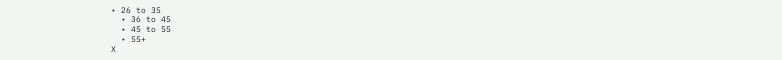• 26 to 35
  • 36 to 45
  • 45 to 55
  • 55+
X